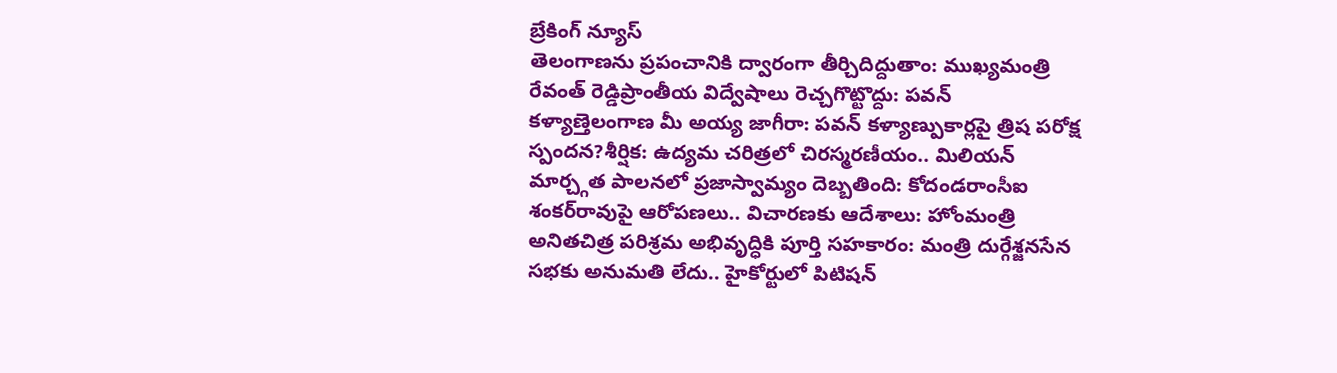బ్రేకింగ్ న్యూస్
తెలంగాణను ప్రపంచానికి ద్వారంగా తీర్చిదిద్దుతాం: ముఖ్యమంత్రి రేవంత్ రెడ్డిప్రాంతీయ విద్వేషాలు రెచ్చగొట్టొద్దు: పవన్ కళ్యాణ్తెలంగాణ మీ అయ్య జాగీరా: పవన్ కళ్యాణ్పుకార్లపై త్రిష పరోక్ష స్పందన?శీర్షిక: ఉద్యమ చరిత్రలో చిరస్మరణీయం.. మిలియన్ మార్చ్గత పాలనలో ప్రజాస్వామ్యం దెబ్బతింది: కోదండరాంసీఐ శంకర్‌రావుపై ఆరోపణలు.. విచారణకు ఆదేశాలు: హోంమంత్రి అనితచిత్ర పరిశ్రమ అభివృద్ధికి పూర్తి సహకారం: మంత్రి దుర్గేశ్జనసేన సభకు అనుమతి లేదు.. హైకోర్టులో పిటిషన్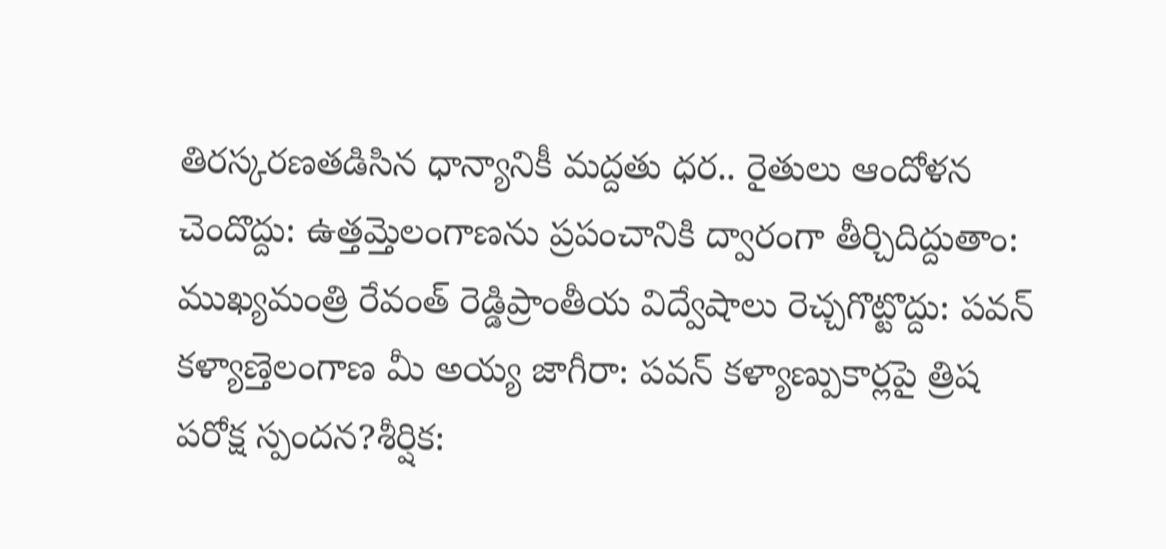తిరస్కరణతడిసిన ధాన్యానికీ మద్దతు ధర.. రైతులు ఆందోళన చెందొద్దు: ఉత్తమ్తెలంగాణను ప్రపంచానికి ద్వారంగా తీర్చిదిద్దుతాం: ముఖ్యమంత్రి రేవంత్ రెడ్డిప్రాంతీయ విద్వేషాలు రెచ్చగొట్టొద్దు: పవన్ కళ్యాణ్తెలంగాణ మీ అయ్య జాగీరా: పవన్ కళ్యాణ్పుకార్లపై త్రిష పరోక్ష స్పందన?శీర్షిక: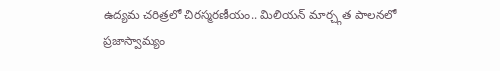ఉద్యమ చరిత్రలో చిరస్మరణీయం.. మిలియన్ మార్చ్గత పాలనలో ప్రజాస్వామ్యం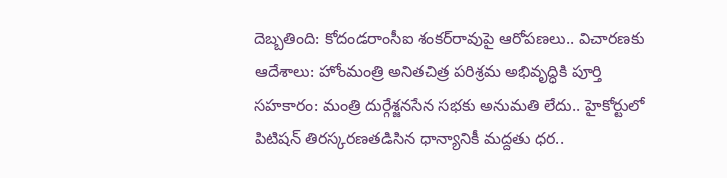దెబ్బతింది: కోదండరాంసీఐ శంకర్‌రావుపై ఆరోపణలు.. విచారణకు ఆదేశాలు: హోంమంత్రి అనితచిత్ర పరిశ్రమ అభివృద్ధికి పూర్తి సహకారం: మంత్రి దుర్గేశ్జనసేన సభకు అనుమతి లేదు.. హైకోర్టులో పిటిషన్ తిరస్కరణతడిసిన ధాన్యానికీ మద్దతు ధర..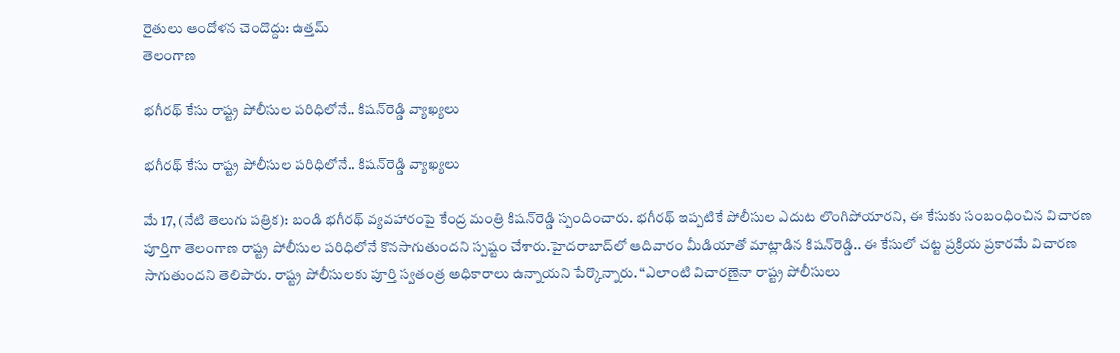రైతులు ఆందోళన చెందొద్దు: ఉత్తమ్
తెలంగాణ

భగీరథ్ కేసు రాష్ట్ర పోలీసుల పరిధిలోనే.. కిషన్‌రెడ్డి వ్యాఖ్యలు

భగీరథ్ కేసు రాష్ట్ర పోలీసుల పరిధిలోనే.. కిషన్‌రెడ్డి వ్యాఖ్యలు

మే 17, (నేటి తెలుగు పత్రిక): బండి భగీరథ్ వ్యవహారంపై కేంద్ర మంత్రి కిషన్‌రెడ్డి స్పందించారు. భగీరథ్ ఇప్పటికే పోలీసుల ఎదుట లొంగిపోయారని, ఈ కేసుకు సంబంధించిన విచారణ పూర్తిగా తెలంగాణ రాష్ట్ర పోలీసుల పరిధిలోనే కొనసాగుతుందని స్పష్టం చేశారు.హైదరాబాద్‌లో ఆదివారం మీడియాతో మాట్లాడిన కిషన్‌రెడ్డి.. ఈ కేసులో చట్ట ప్రక్రియ ప్రకారమే విచారణ సాగుతుందని తెలిపారు. రాష్ట్ర పోలీసులకు పూర్తి స్వతంత్ర అధికారాలు ఉన్నాయని పేర్కొన్నారు. “ఎలాంటి విచారణైనా రాష్ట్ర పోలీసులు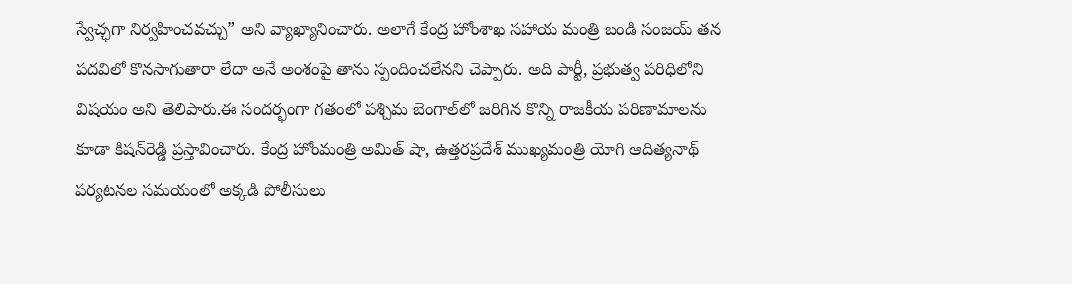స్వేచ్ఛగా నిర్వహించవచ్చు” అని వ్యాఖ్యానించారు. అలాగే కేంద్ర హోంశాఖ సహాయ మంత్రి బండి సంజయ్ తన పదవిలో కొనసాగుతారా లేదా అనే అంశంపై తాను స్పందించలేనని చెప్పారు. అది పార్టీ, ప్రభుత్వ పరిధిలోని విషయం అని తెలిపారు.ఈ సందర్భంగా గతంలో పశ్చిమ బెంగాల్‌లో జరిగిన కొన్ని రాజకీయ పరిణామాలను కూడా కిషన్‌రెడ్డి ప్రస్తావించారు. కేంద్ర హోంమంత్రి అమిత్ షా, ఉత్తరప్రదేశ్ ముఖ్యమంత్రి యోగి ఆదిత్యనాథ్ పర్యటనల సమయంలో అక్కడి పోలీసులు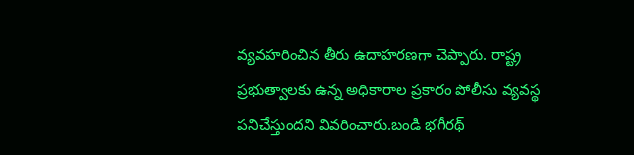వ్యవహరించిన తీరు ఉదాహరణగా చెప్పారు. రాష్ట్ర ప్రభుత్వాలకు ఉన్న అధికారాల ప్రకారం పోలీసు వ్యవస్థ పనిచేస్తుందని వివరించారు.బండి భగీరథ్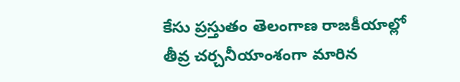కేసు ప్రస్తుతం తెలంగాణ రాజకీయాల్లో తీవ్ర చర్చనీయాంశంగా మారిన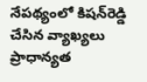నేపథ్యంలో కిషన్‌రెడ్డి చేసిన వ్యాఖ్యలు ప్రాధాన్యత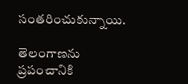సంతరించుకున్నాయి.

తెలంగాణను ప్రపంచానికి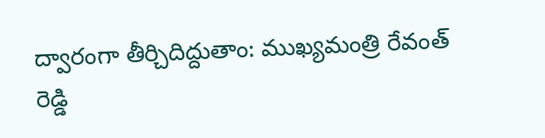ద్వారంగా తీర్చిదిద్దుతాం: ముఖ్యమంత్రి రేవంత్ రెడ్డి